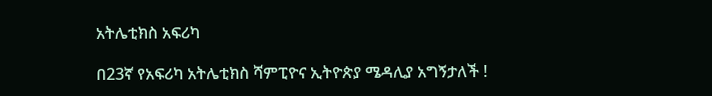አትሌቲክስ አፍሪካ

በ23ኛ የአፍሪካ አትሌቲክስ ሻምፒዮና ኢትዮጵያ ሜዳሊያ አግኝታለች !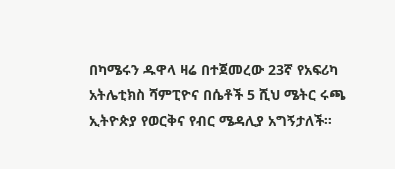በካሜሩን ዱዋላ ዛሬ በተጀመረው 23ኛ የአፍሪካ አትሌቲክስ ሻምፒዮና በሴቶች 5 ሺህ ሜትር ሩጫ ኢትዮጵያ የወርቅና የብር ሜዳሊያ አግኝታለች።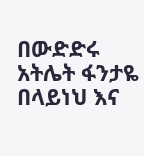በውድድሩ አትሌት ፋንታዬ በላይነህ እና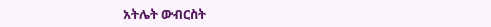አትሌት ውብርስት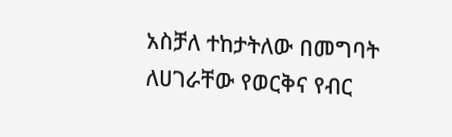አስቻለ ተከታትለው በመግባት ለሀገራቸው የወርቅና የብር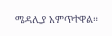ሜዳሊያ አምጥተዋል።